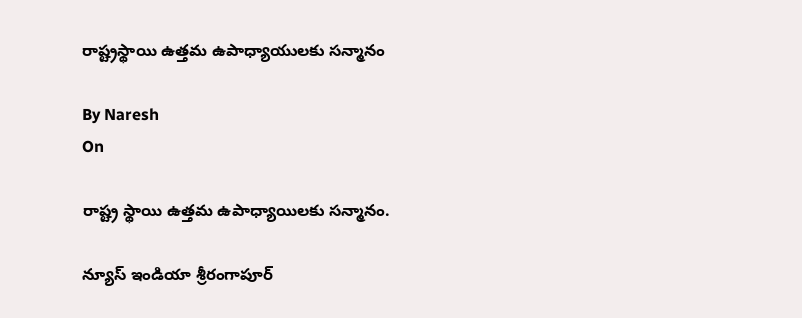రాష్ట్రస్థాయి ఉత్తమ ఉపాధ్యాయులకు సన్మానం

By Naresh
On

రాష్ట్ర స్థాయి ఉత్తమ ఉపాధ్యాయిలకు సన్మానం.

న్యూస్ ఇండియా శ్రీరంగాపూర్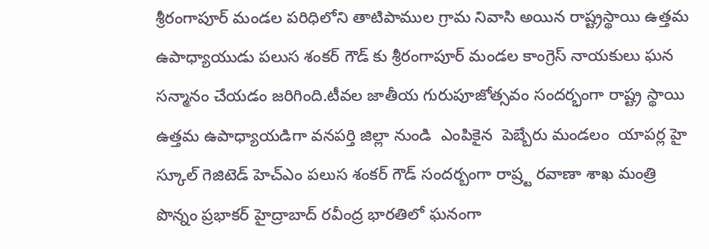శ్రీరంగాపూర్ మండల పరిధిలోని తాటిపాముల గ్రామ నివాసి అయిన రాష్ట్రస్థాయి ఉత్తమ ఉపాధ్యాయుడు పలుస శంకర్ గౌడ్ కు శ్రీరంగాపూర్ మండల కాంగ్రెస్ నాయకులు ఘన సన్మానం చేయడం జరిగింది.టీవల జాతీయ గురుపూజోత్సవం సందర్భంగా రాష్ట్ర స్థాయి ఉత్తమ ఉపాధ్యాయడిగా వనపర్తి జిల్లా నుండి  ఎంపికైన  పెబ్బేరు మండలం  యాపర్ల హై స్కూల్ గెజిటెడ్ హెచ్ఎం పలుస శంకర్ గౌడ్ సందర్బంగా రాష్ర్ట రవాణా శాఖ మంత్రి పొన్నం ప్రభాకర్ హైద్రాబాద్ రవీంద్ర భారతిలో ఘనంగా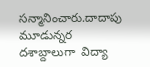సన్మానించారు.దాదాపు మూడున్నర దశాబ్దాలుగా  విద్యా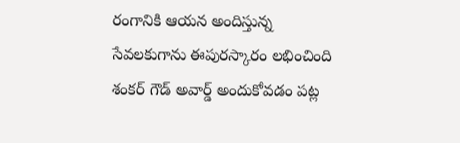రంగానికి ఆయన అందిస్తున్న సేవలకుగాను ఈపురస్కారం లభించింది శంకర్ గౌడ్ అవార్డ్ అందుకోవడం పట్ల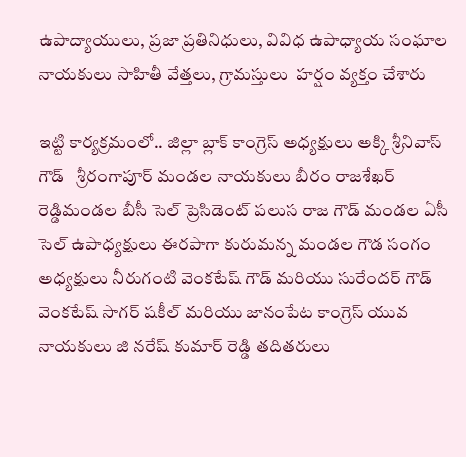ఉపాద్యాయులు, ప్రజా ప్రతినిధులు, వివిధ ఉపాధ్యాయ సంఘాల నాయకులు సాహితీ వేత్తలు, గ్రామస్తులు  హర్షం వ్యక్తం చేశారు

ఇట్టి కార్యక్రమంలో.. జిల్లా బ్లాక్ కాంగ్రెస్ అధ్యక్షులు అక్కి శ్రీనివాస్ గౌడ్   శ్రీరంగాపూర్ మండల నాయకులు బీరం రాజశేఖర్ రెడ్డిమండల బీసీ సెల్ ప్రెసిడెంట్ పలుస రాజ గౌడ్ మండల ఏసీ సెల్ ఉపాధ్యక్షులు ఈరపాగా కురుమన్న మండల గౌడ సంగం అధ్యక్షులు నీరుగంటి వెంకటేష్ గౌడ్ మరియు సురేందర్ గౌడ్ వెంకటేష్ సాగర్ షకీల్ మరియు జానంపేట కాంగ్రెస్ యువ నాయకులు జి నరేష్ కుమార్ రెడ్డి తదితరులు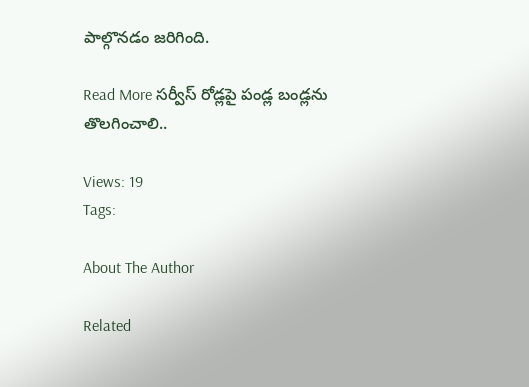పాల్గొనడం జరిగింది.

Read More సర్వీస్ రోడ్లపై పండ్ల బండ్లను తొలగించాలి..

Views: 19
Tags:

About The Author

Related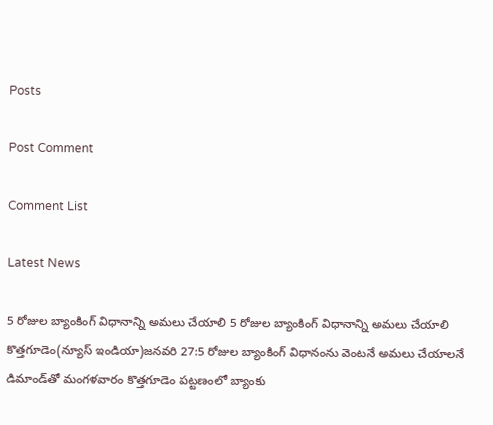Posts

Post Comment

Comment List

Latest News

5 రోజుల బ్యాంకింగ్ విధానాన్ని అమలు చేయాలి 5 రోజుల బ్యాంకింగ్ విధానాన్ని అమలు చేయాలి
కొత్తగూడెం(న్యూస్ ఇండియా)జనవరి 27:5 రోజుల బ్యాంకింగ్ విధానంను వెంటనే అమలు చేయాలనే డిమాండ్‌తో మంగళవారం కొత్తగూడెం పట్టణంలో బ్యాంకు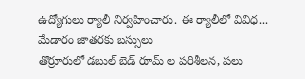ఉద్యోగులు ర్యాలీ నిర్వహించారు. ఈ ర్యాలీలో వివిధ...
మేడారం జాతరకు బస్సులు
తొర్రూరులో డబుల్ బెడ్ రూమ్ ల పరిశీలన, పలు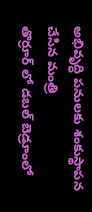అభివృద్ధి పనులకు శంకుస్థాపన చేసిన మంత్రి
తొర్రూర్ లో డబల్ బెడ్రూంలో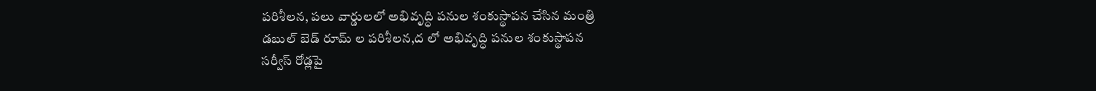పరిశీలన, పలు వార్డులలో అభివృద్ధి పనుల శంకుస్థాపన చేసిన మంత్రి
డబుల్ బెడ్ రూమ్ ల పరిశీలన,ద లో అభివృద్ధి పనుల శంకుస్థాపన
సర్వీస్ రోడ్లపై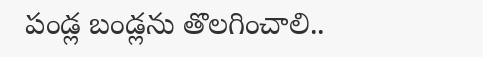పండ్ల బండ్లను తొలగించాలి..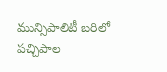మున్సిపాలిటీ బరిలో పచ్చిపాల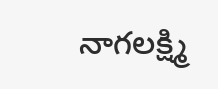నాగలక్ష్మి